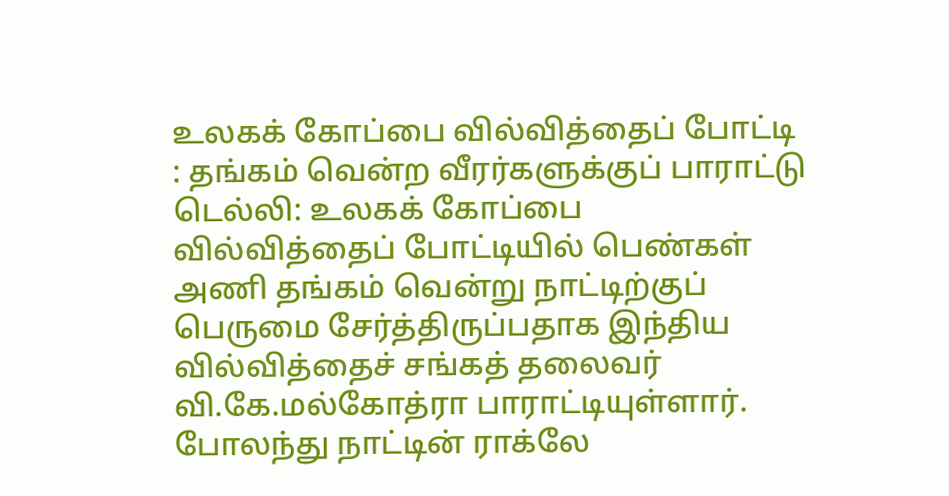உலகக் கோப்பை வில்வித்தைப் போட்டி : தங்கம் வென்ற வீரர்களுக்குப் பாராட்டு
டெல்லி: உலகக் கோப்பை வில்வித்தைப் போட்டியில் பெண்கள் அணி தங்கம் வென்று நாட்டிற்குப் பெருமை சேர்த்திருப்பதாக இந்திய வில்வித்தைச் சங்கத் தலைவர் வி.கே.மல்கோத்ரா பாராட்டியுள்ளார்.
போலந்து நாட்டின் ராக்லே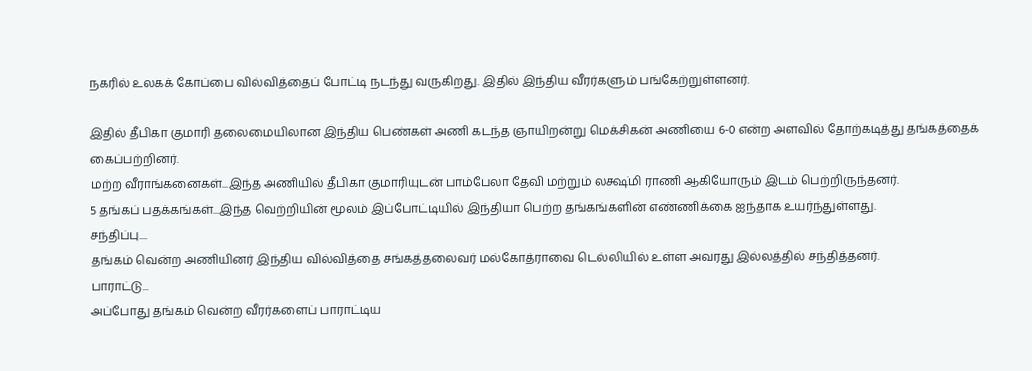நகரில் உலகக் கோப்பை வில்வித்தைப் போட்டி நடந்து வருகிறது. இதில் இந்திய வீரர்களும் பங்கேற்றுள்ளனர்.

இதில் தீபிகா குமாரி தலைமையிலான இந்திய பெண்கள் அணி கடந்த ஞாயிறன்று மெக்சிகன் அணியை 6-0 என்ற அளவில் தோற்கடித்து தங்கத்தைக் கைப்பற்றினர்.
மற்ற வீராங்கனைகள்...இந்த அணியில் தீபிகா குமாரியுடன் பாம்பேலா தேவி மற்றும் லக்ஷ்மி ராணி ஆகியோரும் இடம் பெற்றிருந்தனர்.
5 தங்கப் பதக்கங்கள்...இந்த வெற்றியின் மூலம் இப்போட்டியில் இந்தியா பெற்ற தங்கங்களின் எண்ணிக்கை ஐந்தாக உயர்ந்துள்ளது.
சந்திப்பு....
தங்கம் வென்ற அணியினர் இந்திய வில்வித்தை சங்கத்தலைவர் மல்கோத்ராவை டெல்லியில் உள்ள அவரது இல்லத்தில் சந்தித்தனர்.
பாராட்டு...
அப்போது தங்கம் வென்ற வீரர்களைப் பாராட்டிய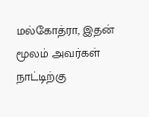மல்கோத்ரா, இதன் மூலம் அவர்கள் நாட்டிற்கு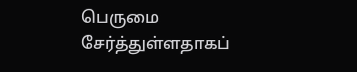பெருமை சேர்த்துள்ளதாகப்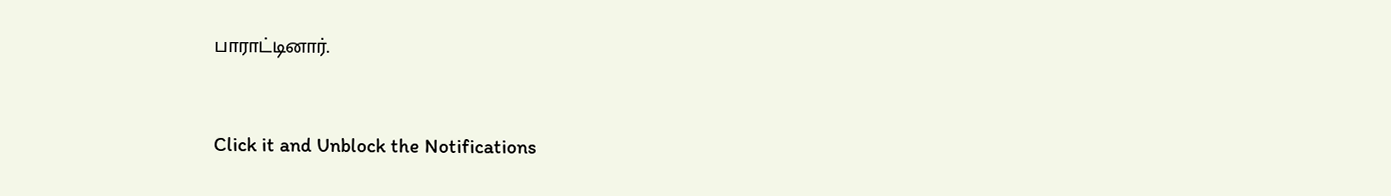பாராட்டினார்.


Click it and Unblock the Notifications